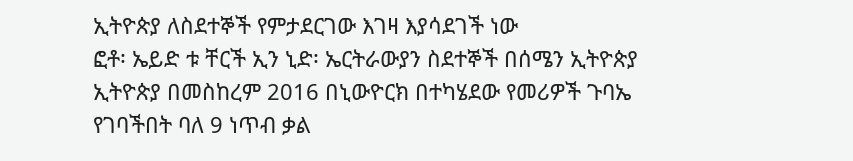ኢትዮጵያ ለስደተኞች የምታደርገው እገዛ እያሳደገች ነው
ፎቶ፡ ኤይድ ቱ ቸርች ኢን ኒድ፡ ኤርትራውያን ስደተኞች በሰሜን ኢትዮጵያ
ኢትዮጵያ በመስከረም 2016 በኒውዮርክ በተካሄደው የመሪዎች ጉባኤ የገባችበት ባለ 9 ነጥብ ቃል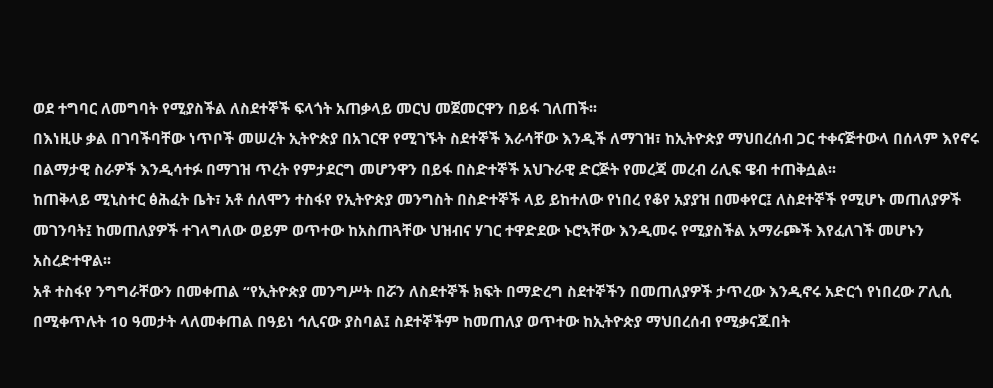ወደ ተግባር ለመግባት የሚያስችል ለስደተኞች ፍላጎት አጠቃላይ መርህ መጀመርዋን በይፋ ገለጠች፡፡
በእነዚሁ ቃል በገባችባቸው ነጥቦች መሠረት ኢትዮጵያ በአገርዋ የሚገኙት ስደተኞች እራሳቸው እንዲች ለማገዝ፣ ከኢትዮጵያ ማህበረሰብ ጋር ተቀናጅተውላ በሰላም እየኖሩ በልማታዊ ስራዎች እንዲሳተፉ በማገዝ ጥረት የምታደርግ መሆንዋን በይፋ በስድተኞች አህጉራዊ ድርጅት የመረጃ መረብ ሪሊፍ ዌብ ተጠቅሷል፡፡
ከጠቅላይ ሚኒስተር ፅሕፈት ቤት፣ አቶ ሰለሞን ተስፋየ የኢትዮጵያ መንግስት በስድተኞች ላይ ይከተለው የነበረ የቆየ አያያዝ በመቀየር፤ ለስደተኞች የሚሆኑ መጠለያዎች መገንባት፤ ከመጠለያዎች ተገላግለው ወይም ወጥተው ከአስጠጓቸው ህዝብና ሃገር ተዋድደው ኑሮኣቸው እንዲመሩ የሚያስችል አማራጮች እየፈለገች መሆኑን አስረድተዋል፡፡
አቶ ተስፋየ ንግግራቸውን በመቀጠል “የኢትዮጵያ መንግሥት በሯን ለስደተኞች ክፍት በማድረግ ስደተኞችን በመጠለያዎች ታጥረው እንዲኖሩ አድርጎ የነበረው ፖሊሲ በሚቀጥሉት 10 ዓመታት ላለመቀጠል በዓይነ ኅሊናው ያስባል፤ ስደተኞችም ከመጠለያ ወጥተው ከኢትዮጵያ ማህበረሰብ የሚቃናጁበት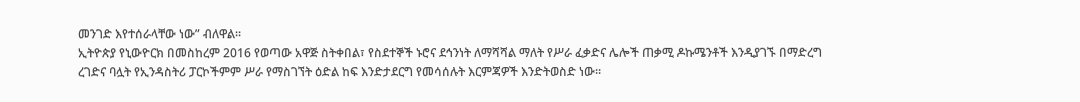መንገድ እየተሰራላቸው ነው” ብለዋል፡፡
ኢትዮጵያ የኒውዮርክ በመስከረም 2016 የወጣው አዋጅ ስትቀበል፣ የስደተኞች ኑሮና ደኅንነት ለማሻሻል ማለት የሥራ ፈቃድና ሌሎች ጠቃሚ ዶኩሜንቶች እንዲያገኙ በማድረግ ረገድና ባሏት የኢንዳስትሪ ፓርኮችምም ሥራ የማስገኘት ዕድል ከፍ እንድታደርግ የመሳሰሉት እርምጃዎች እንድትወስድ ነው፡፡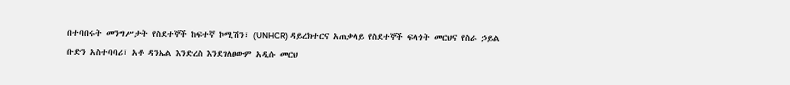በተባበሩት መንግሥታት የስደተኞች ከፍተኛ ኮሚሽን፣ (UNHCR) ዳይረክተርና አጠቃላይ የስደተኞች ፍላጎት መርህና የስራ ኃይል ቡድን አስተባባሪ፣ አቶ ዳንኤል እንድረስ እንደገለፀውም አዲሱ መርህ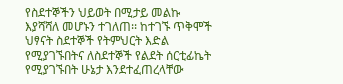የስደተኞችን ህይወት በሚታይ መልኩ እያሻሻለ መሆኑን ተገለጠ፡፡ ከተገኙ ጥቅሞች ህፃናት ስደተኞች የትምህርት እድል የሚያገኙበትና ለስደተኞች የልደት ሰርቲፊኬት የሚያገኙበት ሁኔታ እንደተፈጠረላቸው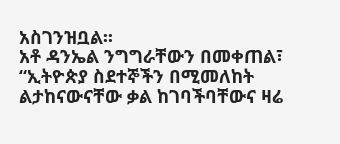አስገንዝቧል፡፡
አቶ ዳንኤል ንግግራቸውን በመቀጠል፣ “ኢትዮጵያ ስደተኞችን በሚመለከት ልታከናውናቸው ቃል ከገባችባቸውና ዛሬ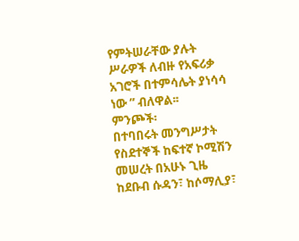የምትሠራቸው ያሉት ሥራዎች ለብዙ የአፍሪቃ አገሮች በተምሳሌት ያነሳሳ ነው ” ብለዋል፡፡
ምንጮች፡
በተባበሩት መንግሥታት የስደተኞች ከፍተኛ ኮሚሽን መሠረት በአሁኑ ጊዜ ከደቡብ ሱዳን፣ ከሶማሊያ፣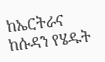ከኤርትራና ከሱዳን የሄዱት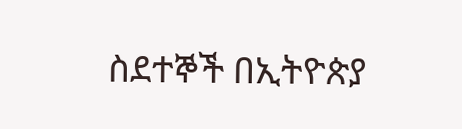ስደተኞች በኢትዮጵያ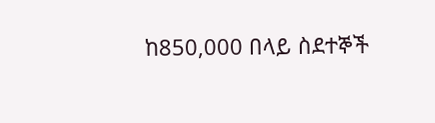ከ850,000 በላይ ስደተኞች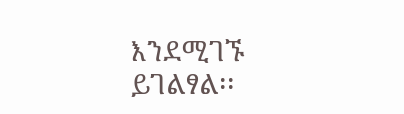እንደሚገኙ ይገልፃል፡፡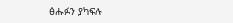ፅሑፉን ያካፍሉ